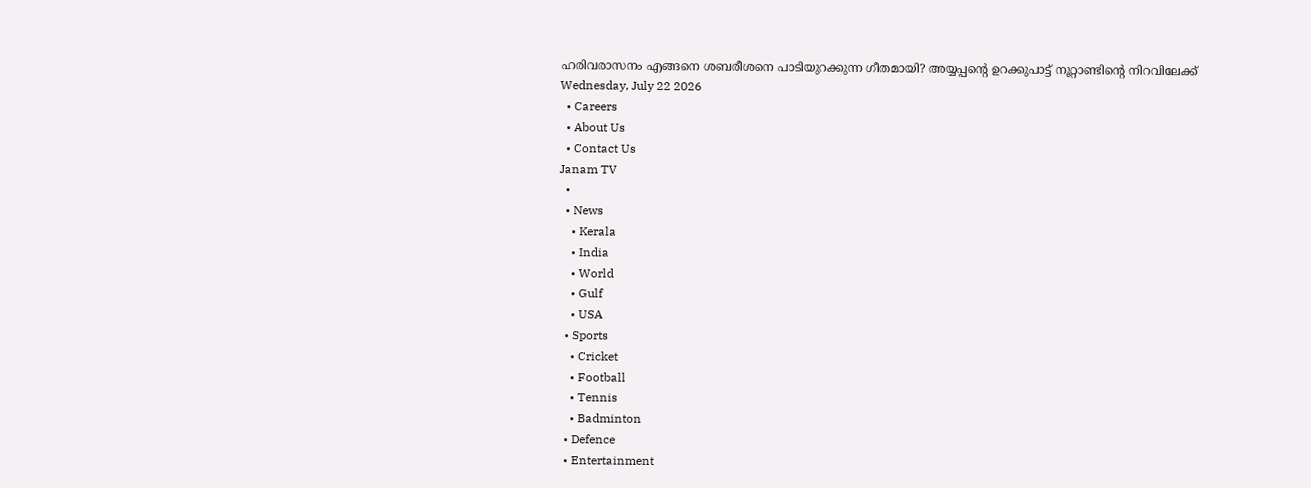ഹരിവരാസനം എങ്ങനെ ശബരീശനെ പാടിയുറക്കുന്ന ഗീതമായി? അയ്യപ്പന്റെ ഉറക്കുപാട്ട് നൂറ്റാണ്ടിന്റെ നിറവിലേക്ക്
Wednesday, July 22 2026
  • Careers
  • About Us
  • Contact Us
Janam TV
  •
  • News
    • Kerala
    • India
    • World
    • Gulf
    • USA
  • Sports
    • Cricket
    • Football
    • Tennis
    • Badminton
  • Defence
  • Entertainment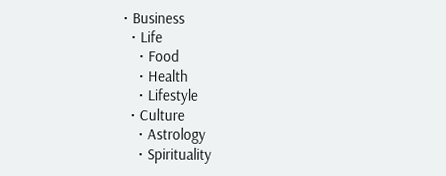• Business
  • Life
    • Food
    • Health
    • Lifestyle
  • Culture
    • Astrology
    • Spirituality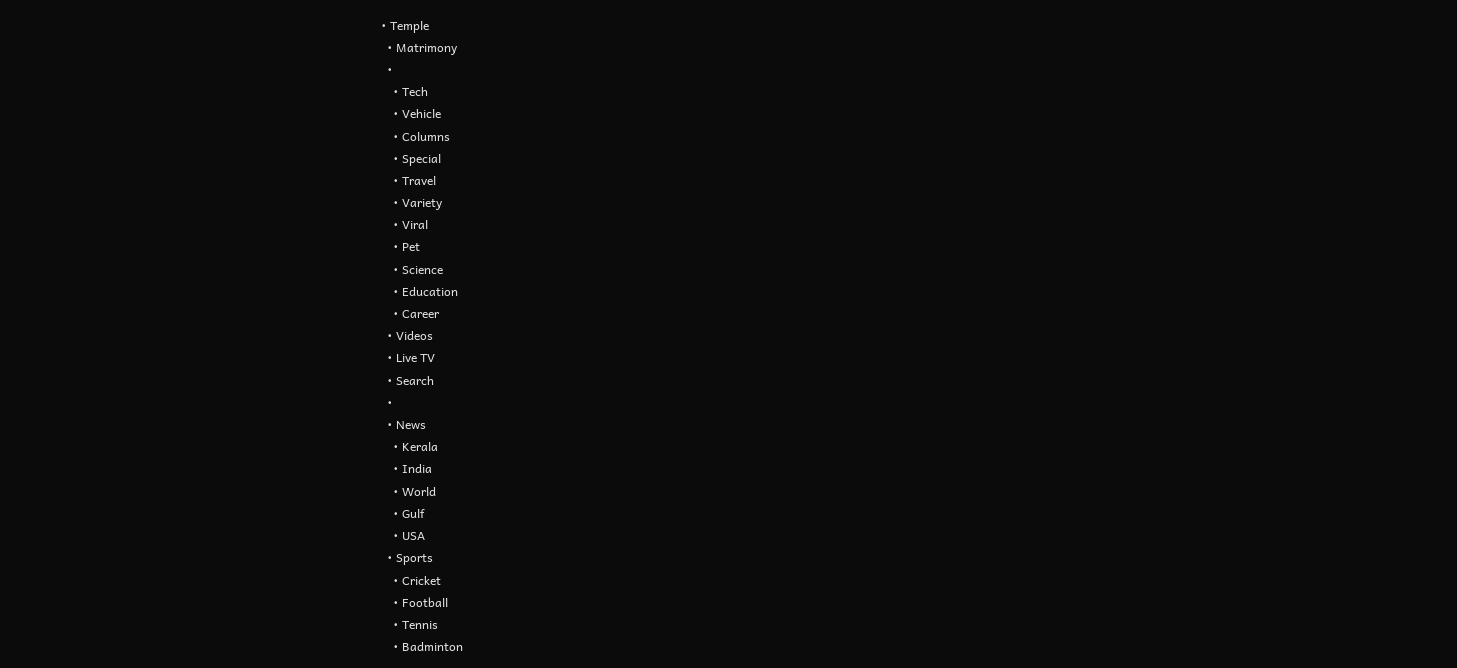• Temple
  • Matrimony
  •
    • Tech
    • Vehicle
    • Columns
    • Special
    • Travel
    • Variety
    • Viral
    • Pet
    • Science
    • Education
    • Career
  • Videos
  • Live TV
  • Search
  •
  • News
    • Kerala
    • India
    • World
    • Gulf
    • USA
  • Sports
    • Cricket
    • Football
    • Tennis
    • Badminton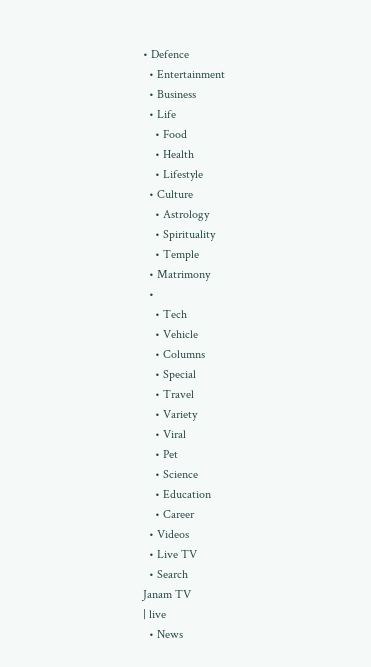• Defence
  • Entertainment
  • Business
  • Life
    • Food
    • Health
    • Lifestyle
  • Culture
    • Astrology
    • Spirituality
    • Temple
  • Matrimony
  •
    • Tech
    • Vehicle
    • Columns
    • Special
    • Travel
    • Variety
    • Viral
    • Pet
    • Science
    • Education
    • Career
  • Videos
  • Live TV
  • Search
Janam TV
| live
  • News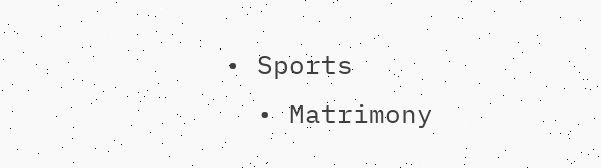• Sports
  • Matrimony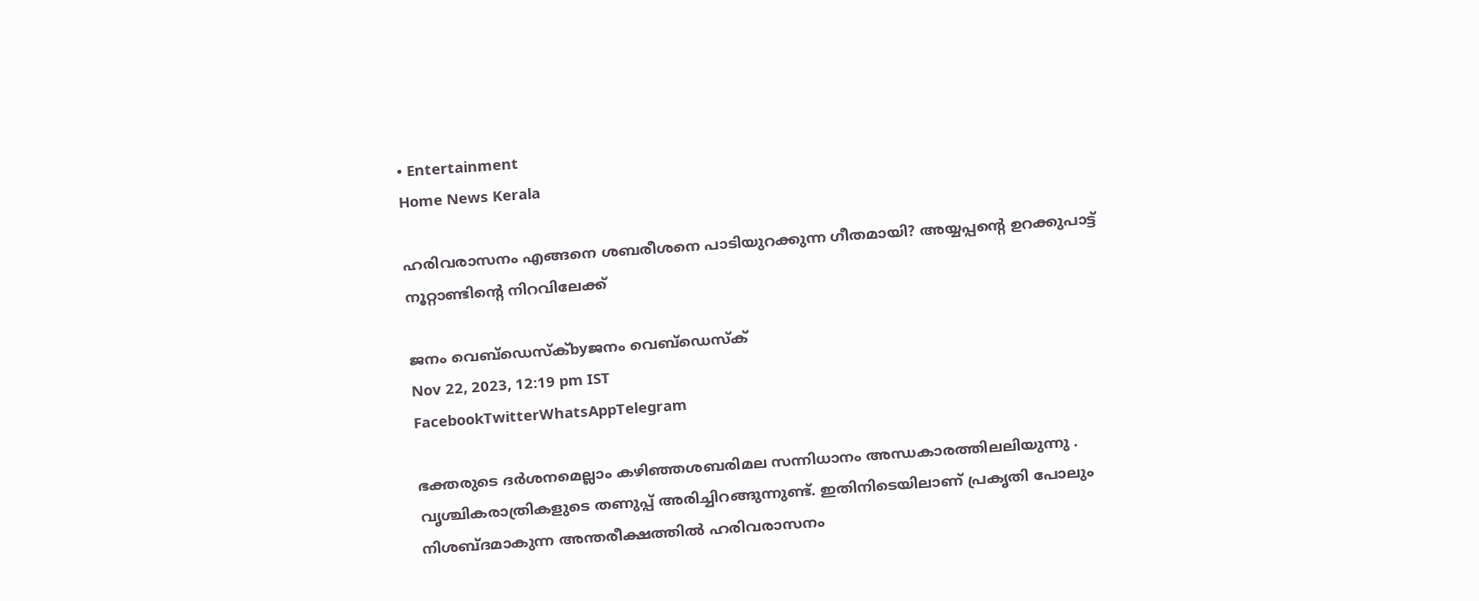• Entertainment
Home News Kerala

ഹരിവരാസനം എങ്ങനെ ശബരീശനെ പാടിയുറക്കുന്ന ഗീതമായി? അയ്യപ്പന്റെ ഉറക്കുപാട്ട് നൂറ്റാണ്ടിന്റെ നിറവിലേക്ക്

ജനം വെബ്‌ഡെസ്ക്byജനം വെബ്‌ഡെസ്ക്
Nov 22, 2023, 12:19 pm IST
FacebookTwitterWhatsAppTelegram

ഭക്തരുടെ ദർശനമെല്ലാം കഴിഞ്ഞശബരിമല സന്നിധാനം അന്ധകാരത്തിലലിയുന്നു . വൃശ്ചികരാത്രികളുടെ തണുപ്പ് അരിച്ചിറങ്ങുന്നുണ്ട്. ഇതിനിടെയിലാണ് പ്രകൃതി പോലും നിശബ്ദമാകുന്ന അന്തരീക്ഷത്തിൽ ഹരിവരാസനം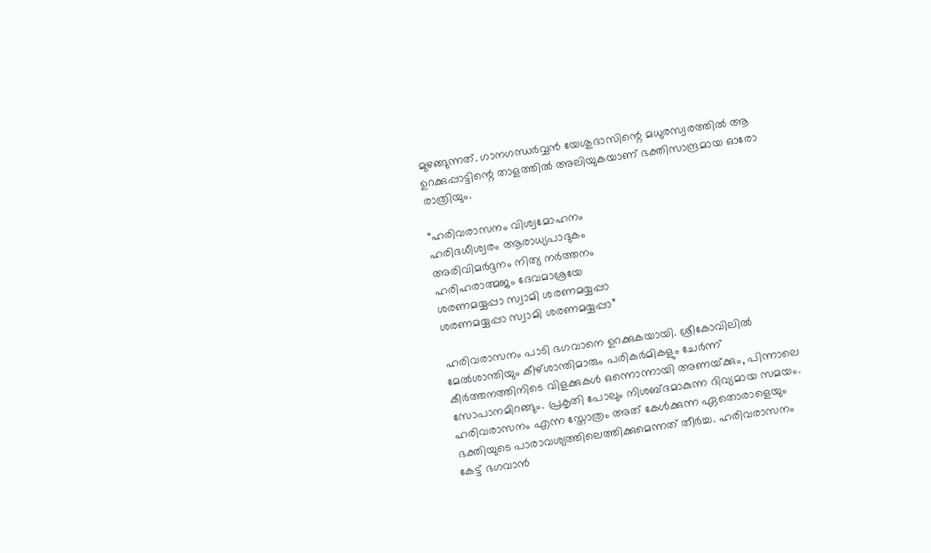മുഴങ്ങുന്നത്. ഗാനഗന്ധർവ്വൻ യേശുദാസിന്റെ മധുരസ്വരത്തിൽ ആ ഉറക്കുപ്പാട്ടിന്റെ താളത്തിൽ അലിയുകയാണ് ഭക്തിസാന്ദ്രമായ ഓരോ രാത്രിയും.

“ഹരിവരാസനം വിശ്വമോഹനം
ഹരിദധീശ്വരം ആരാധ്യപാദുകം
അരിവിമർദ്ദനം നിത്യ നർത്തനം
ഹരിഹരാത്മജം ദേവമാശ്രയേ
ശരണമയ്യപ്പാ സ്വാമി ശരണമയ്യപ്പാ
ശരണമയ്യപ്പാ സ്വാമി ശരണമയ്യപ്പാ”

ഹരിവരാസനം പാടി ഭഗവാനെ ഉറക്കുകയായി. ശ്രീകോവിലിൽ മേൽശാന്തിയും കീഴ്ശാന്തിമാരും പരികർമികളും ചേർന്ന് കീർത്തനത്തിനിടെ വിളക്കുകൾ ഒന്നൊന്നായി അണയ്‌ക്കും, പിന്നാലെ സോപാനമിറങ്ങും. പ്രകൃതി പോലും നിശബ്ദമാകുന്ന ദിവ്യമായ സമയം. ഹരിവരാസനം എന്ന സ്തോത്രം അത് കേൾക്കുന്ന ഏതൊരാളെയും ഭക്തിയുടെ പാരാവശ്യത്തിലെത്തിക്കുമെന്നത് തീർച്ച. ഹരിവരാസനം കേട്ട് ഭഗവാൻ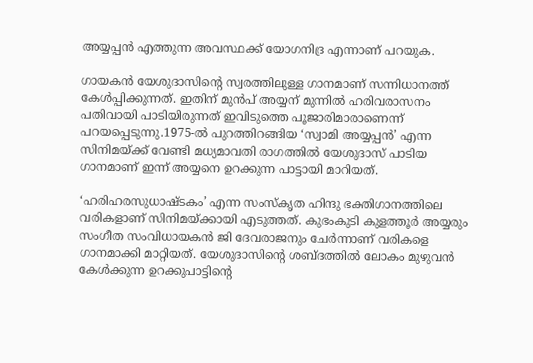അയ്യപ്പൻ എത്തുന്ന അവസ്ഥക്ക് യോഗനിദ്ര എന്നാണ് പറയുക.

ഗായകൻ യേശുദാസിന്റെ സ്വരത്തിലുള്ള ഗാനമാണ് സന്നിധാനത്ത് കേൾപ്പിക്കുന്നത്. ഇതിന് മുൻപ് അയ്യന് മുന്നിൽ ഹരിവരാസനം പതിവായി പാടിയിരുന്നത് ഇവിടുത്തെ പൂജാരിമാരാണെന്ന് പറയപ്പെടുന്നു.1975-ൽ പുറത്തിറങ്ങിയ ‘സ്വാമി അയ്യപ്പൻ’ എന്ന സിനിമയ്‌ക്ക് വേണ്ടി മധ്യമാവതി രാഗത്തിൽ യേശുദാസ് പാടിയ ഗാനമാണ് ഇന്ന് അയ്യനെ ഉറക്കുന്ന പാട്ടായി മാറിയത്.

‘ഹരിഹരസുധാഷ്ടകം’ എന്ന സംസ്കൃത ഹിന്ദു ഭക്തിഗാനത്തിലെ വരികളാണ് സിനിമയ്‌ക്കായി എടുത്തത്. കുഭംകുടി കുളത്തൂർ അയ്യരും സംഗീത സംവിധായകൻ ജി ദേവരാജനും ചേർന്നാണ് വരികളെ ഗാനമാക്കി മാറ്റിയത്. യേശുദാസിന്റെ ശബ്ദത്തിൽ ലോകം മുഴുവൻ കേൾക്കുന്ന ഉറക്കുപാട്ടിന്റെ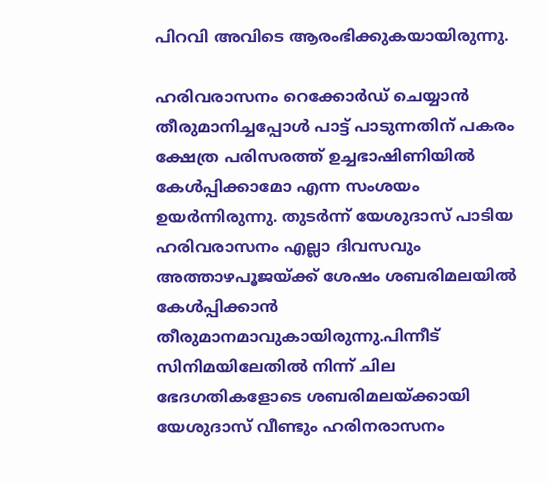പിറവി അവിടെ ആരംഭിക്കുകയായിരുന്നു.

ഹരിവരാസനം റെക്കോർഡ് ചെയ്യാൻ തീരുമാനിച്ചപ്പോൾ പാട്ട് പാടുന്നതിന് പകരം ക്ഷേത്ര പരിസരത്ത് ഉച്ചഭാഷിണിയിൽ കേൾപ്പിക്കാമോ എന്ന സംശയം ഉയർന്നിരുന്നു. തുടർന്ന് യേശുദാസ് പാടിയ ഹരിവരാസനം എല്ലാ ദിവസവും അത്താഴപൂജയ്‌ക്ക് ശേഷം ശബരിമലയിൽ കേൾപ്പിക്കാൻ തീരുമാനമാവുകായിരുന്നു.പിന്നീട് സിനിമയിലേതിൽ നിന്ന് ചില ഭേദഗതികളോടെ ശബരിമലയ്‌ക്കായി യേശുദാസ് വീണ്ടും ഹരിനരാസനം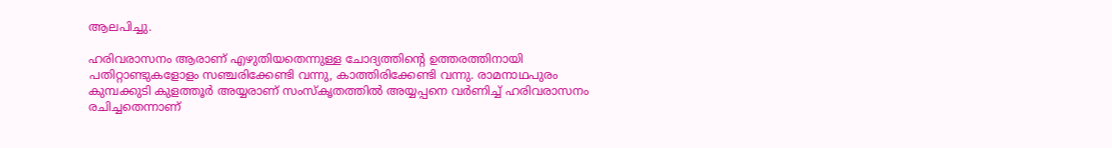ആലപിച്ചു.

ഹരിവരാസനം ആരാണ് എഴുതിയതെന്നുള്ള ചോദ്യത്തിന്റെ ഉത്തരത്തിനായി പതിറ്റാണ്ടുകളോളം സഞ്ചരിക്കേണ്ടി വന്നു, കാത്തിരിക്കേണ്ടി വന്നു. രാമനാഥപുരം കുമ്പക്കുടി കുളത്തൂർ അയ്യരാണ് സംസ്കൃതത്തിൽ അയ്യപ്പനെ വർണിച്ച് ഹരിവരാസനം രചിച്ചതെന്നാണ്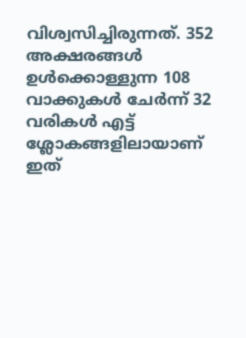വിശ്വസിച്ചിരുന്നത്. 352 അക്ഷരങ്ങൾ ഉൾക്കൊള്ളുന്ന 108 വാക്കുകൾ ചേർന്ന് 32 വരികൾ എട്ട് ശ്ലോകങ്ങളിലായാണ് ഇത്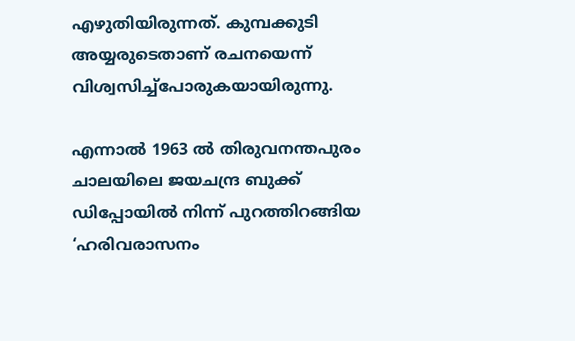എഴുതിയിരുന്നത്. കുമ്പക്കുടി അയ്യരുടെതാണ് രചനയെന്ന് വിശ്വസിച്ച്പോരുകയായിരുന്നു.

എന്നാൽ 1963 ൽ തിരുവനന്തപുരം ചാലയിലെ ജയചന്ദ്ര ബുക്ക് ഡിപ്പോയിൽ നിന്ന് പുറത്തിറങ്ങിയ ‘ഹരിവരാസനം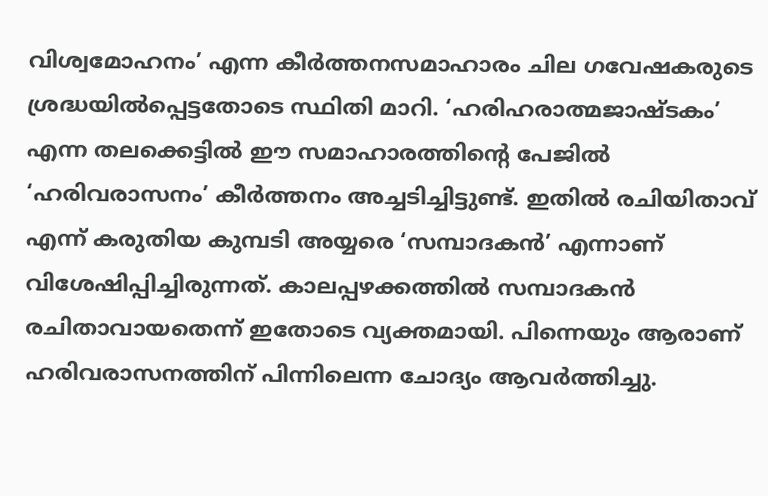വിശ്വമോഹനം’ എന്ന കീർത്തനസമാഹാരം ചില ഗവേഷകരുടെ ശ്രദ്ധയിൽപ്പെട്ടതോടെ സ്ഥിതി മാറി. ‘ഹരിഹരാത്മജാഷ്ടകം’ എന്ന തലക്കെട്ടിൽ ഈ സമാഹാരത്തിന്റെ പേജിൽ ‘ഹരിവരാസനം’ കീർത്തനം അച്ചടിച്ചിട്ടുണ്ട്. ഇതിൽ രചിയിതാവ് എന്ന് കരുതിയ കുമ്പടി അയ്യരെ ‘സമ്പാദകൻ’ എന്നാണ് വിശേഷിപ്പിച്ചിരുന്നത്. കാലപ്പഴക്കത്തിൽ സമ്പാദകൻ രചിതാവായതെന്ന് ഇതോടെ വ്യക്തമായി. പിന്നെയും ആരാണ് ഹരിവരാസനത്തിന് പിന്നിലെന്ന ചോദ്യം ആവർത്തിച്ചു.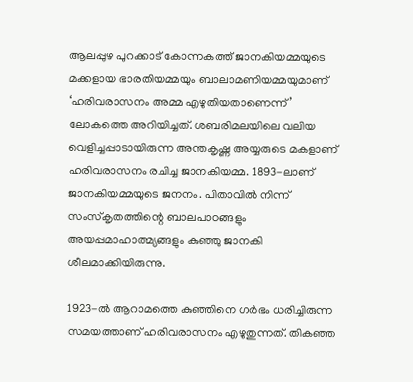ആലപ്പുഴ പുറക്കാട് കോന്നകത്ത് ജാനകിയമ്മയുടെ മക്കളായ ഭാരതിയമ്മയും ബാലാമണിയമ്മയുമാണ് ‘ഹരിവരാസനം അമ്മ എഴുതിയതാണെന്ന്’ ലോകത്തെ അറിയിച്ചത്. ശബരിമലയിലെ വലിയ വെളിച്ചപ്പാടായിരുന്ന അന്തകൃഷ്ണ അയ്യരുടെ മകളാണ് ഹരിവരാസനം രചിച്ച ജാനകിയമ്മ. 1893-ലാണ് ജാനകിയമ്മയുടെ ജനനം. പിതാവിൽ നിന്ന് സംസ്കൃതത്തിന്റെ ബാലപാഠങ്ങളും അയപ്പമാഹാത്മ്യങ്ങളും കുഞ്ഞു ജാനകി ശീലമാക്കിയിരുന്നു.

1923-ൽ ആറാമത്തെ കുഞ്ഞിനെ ഗർഭം ധരിച്ചിരുന്ന സമയത്താണ് ഹരിവരാസനം എഴുതുന്നത്. തികഞ്ഞ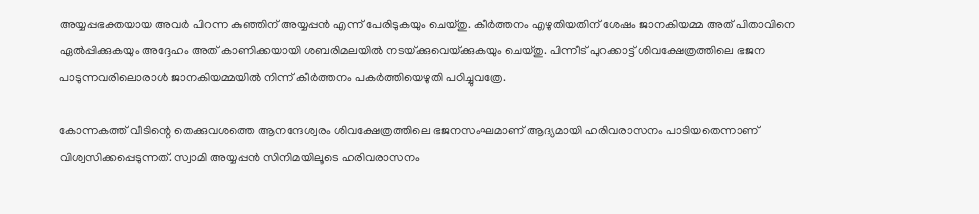അയ്യപ്പഭക്തയായ അവർ പിറന്ന കുഞ്ഞിന് അയ്യപ്പൻ എന്ന് പേരിടുകയും ചെയ്തു. കീർത്തനം എഴുതിയതിന് ശേഷം ജാനകിയമ്മ അത് പിതാവിനെ ഏൽപ്പിക്കുകയും അദ്ദേഹം അത് കാണിക്കയായി ശബരിമലയിൽ നടയ്‌ക്കുവെയ്‌ക്കുകയും ചെയ്തു. പിന്നീട് പുറക്കാട്ട് ശിവക്ഷേത്രത്തിലെ ഭജന പാടുന്നവരിലൊരാൾ ജാനകിയമ്മയിൽ നിന്ന് കീർത്തനം പകർത്തിയെഴുതി പഠിച്ചുവത്രേ.

കോന്നകത്ത് വീടിന്റെ തെക്കുവശത്തെ ആനന്ദേശ്വരം ശിവക്ഷേത്രത്തിലെ ഭജനസംഘമാണ് ആദ്യമായി ഹരിവരാസനം പാടിയതെന്നാണ് വിശ്വസിക്കപ്പെടുന്നത്. സ്വാമി അയ്യപ്പൻ സിനിമയിലൂടെ ഹരിവരാസനം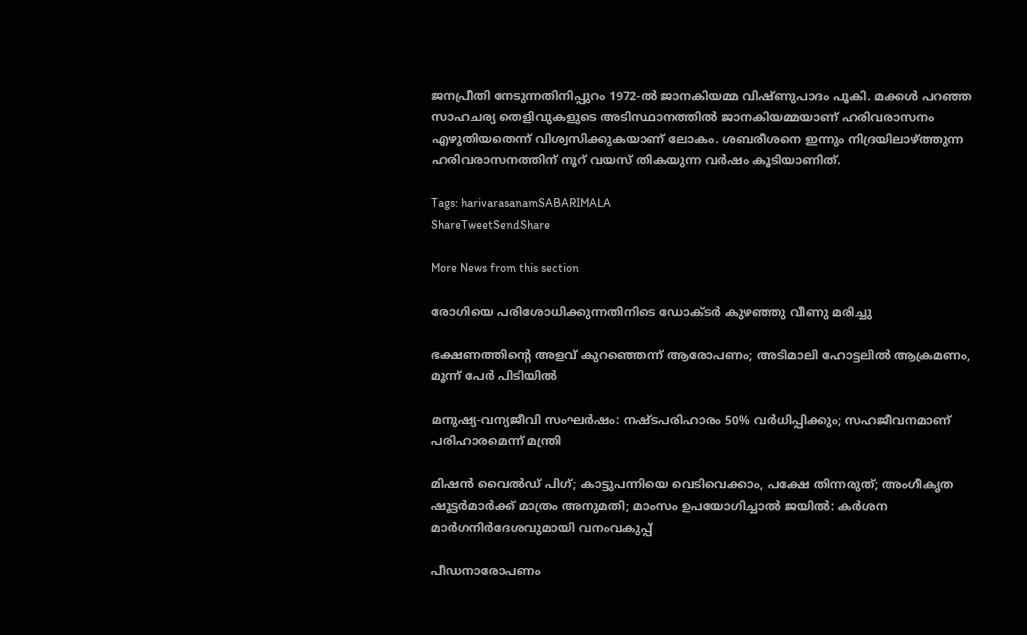ജനപ്രീതി നേടുന്നതിനിപ്പുറം 1972-ൽ ജാനകിയമ്മ വിഷ്ണുപാദം പൂകി. മക്കൾ പറഞ്ഞ സാഹചര്യ തെളിവുകളുടെ അടിസ്ഥാനത്തിൽ ജാനകിയമ്മയാണ് ഹരിവരാസനം എഴുതിയതെന്ന് വിശ്വസിക്കുകയാണ് ലോകം. ശബരീശനെ ഇന്നും നിദ്രയിലാഴ്‌ത്തുന്ന ഹരിവരാസനത്തിന് നൂറ് വയസ് തികയുന്ന വർഷം കൂടിയാണിത്.

Tags: harivarasanamSABARIMALA
ShareTweetSendShare

More News from this section

രോഗിയെ പരിശോധിക്കുന്നതിനിടെ ഡോക്ടർ കുഴഞ്ഞു വീണു മരിച്ചു

ഭക്ഷണത്തിന്റെ അളവ് കുറഞ്ഞെന്ന് ആരോപണം; അടിമാലി ഹോട്ടലിൽ ആക്രമണം, മൂന്ന് പേർ പിടിയിൽ

മനുഷ്യ-വന്യജീവി സംഘർഷം: നഷ്ടപരിഹാരം 50% വർധിപ്പിക്കും; സഹജീവനമാണ് പരിഹാരമെന്ന് മന്ത്രി

മിഷൻ വൈൽഡ് പിഗ്; കാട്ടുപന്നിയെ വെടിവെക്കാം, പക്ഷേ തിന്നരുത്; അംഗീകൃത ഷൂട്ടർമാർക്ക് മാത്രം അനുമതി; മാംസം ഉപയോഗിച്ചാൽ ജയിൽ: കർശന മാർഗനിർദേശവുമായി വനംവകുപ്പ്

പീഡനാരോപണം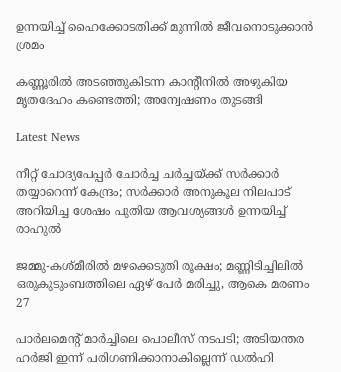ഉന്നയിച്ച് ഹൈക്കോടതിക്ക് മുന്നിൽ ജീവനൊടുക്കാൻ ശ്രമം

കണ്ണൂരിൽ അടഞ്ഞുകിടന്ന കാന്റീനിൽ അഴുകിയ മൃതദേഹം കണ്ടെത്തി; അന്വേഷണം തുടങ്ങി

Latest News

നീറ്റ് ചോദ്യപേപ്പർ ചോർച്ച ചർച്ചയ്‌ക്ക് സർക്കാർ തയ്യാറെന്ന് കേന്ദ്രം; സർക്കാർ അനുകൂല നിലപാട് അറിയിച്ച ശേഷം പുതിയ ആവശ്യങ്ങൾ ഉന്നയിച്ച് രാഹുൽ

ജമ്മു-കശ്മീരിൽ മഴക്കെടുതി രൂക്ഷം; മണ്ണിടിച്ചിലിൽ ഒരുകുടുംബത്തിലെ ഏഴ് പേർ മരിച്ചു, ആകെ മരണം 27

പാർലമെന്റ് മാർച്ചിലെ പൊലീസ് നടപടി; അടിയന്തര ഹർജി ഇന്ന് പരിഗണിക്കാനാകില്ലെന്ന് ഡൽഹി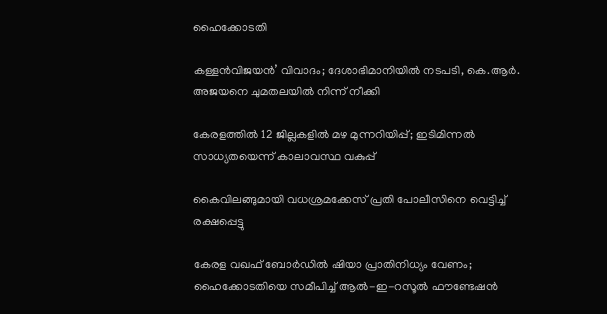ഹൈക്കോടതി

കള്ളൻവിജയൻ’ വിവാദം; ദേശാഭിമാനിയിൽ നടപടി, കെ.ആർ. അജയനെ ചുമതലയിൽ നിന്ന് നീക്കി

കേരളത്തിൽ 12 ജില്ലകളിൽ മഴ മുന്നറിയിപ്പ്; ഇടിമിന്നൽ സാധ്യതയെന്ന് കാലാവസ്ഥ വകുപ്പ്

കൈവിലങ്ങുമായി വധശ്രമക്കേസ് പ്രതി പോലീസിനെ വെട്ടിച്ച് രക്ഷപ്പെട്ടു

കേരള വഖഫ് ബോർഡിൽ ഷിയാ പ്രാതിനിധ്യം വേണം; ഹൈക്കോടതിയെ സമീപിച്ച് ആൽ-ഇ-റസൂൽ ഫൗണ്ടേഷൻ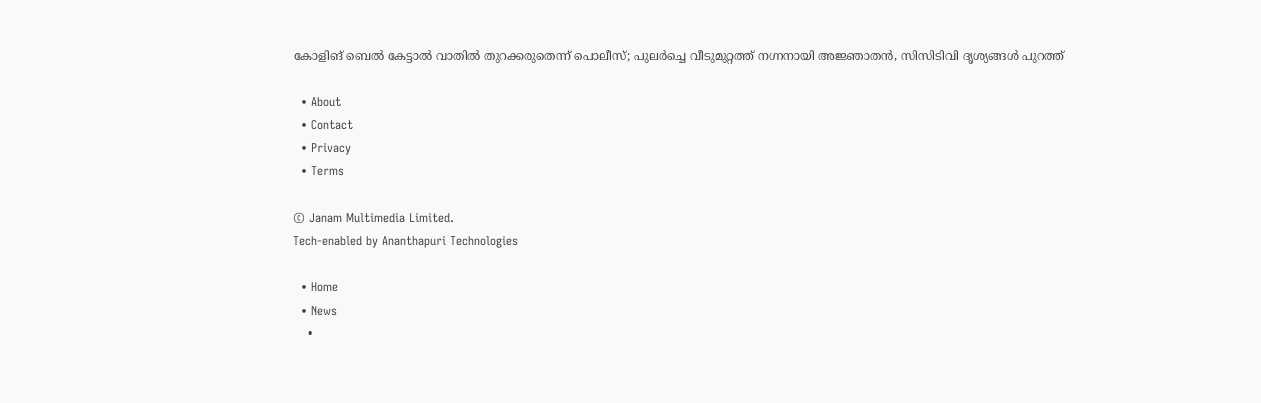കോളിങ് ബെൽ കേട്ടാൽ വാതിൽ തുറക്കരുതെന്ന് പൊലീസ്; പുലർച്ചെ വീടുമുറ്റത്ത് നഗ്നനായി അജ്ഞാതൻ, സിസിടിവി ദൃശ്യങ്ങൾ പുറത്ത്

  • About
  • Contact
  • Privacy
  • Terms

© Janam Multimedia Limited.
Tech-enabled by Ananthapuri Technologies

  • Home
  • News
    •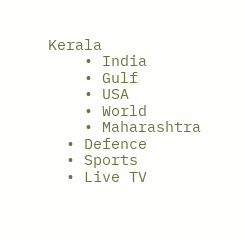Kerala
    • India
    • Gulf
    • USA
    • World
    • Maharashtra
  • Defence
  • Sports
  • Live TV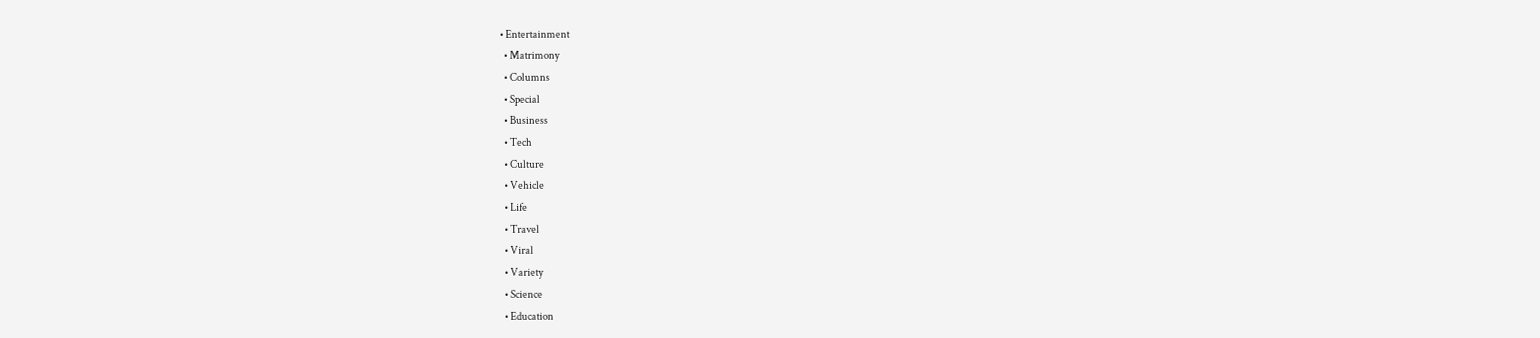• Entertainment
  • Matrimony
  • Columns
  • Special
  • Business
  • Tech
  • Culture
  • Vehicle
  • Life
  • Travel
  • Viral
  • Variety
  • Science
  • Education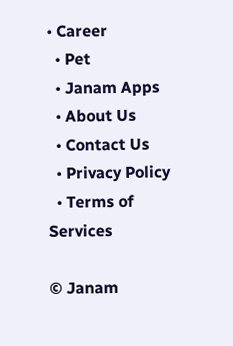• Career
  • Pet
  • Janam Apps
  • About Us
  • Contact Us
  • Privacy Policy
  • Terms of Services

© Janam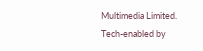Multimedia Limited.
Tech-enabled by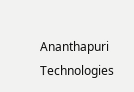Ananthapuri Technologies